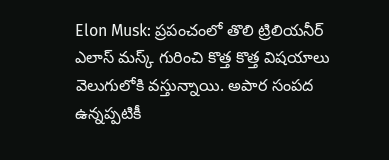Elon Musk: ప్రపంచంలో తొలి ట్రిలియనీర్ ఎలాస్ మస్క్ గురించి కొత్త కొత్త విషయాలు వెలుగులోకి వస్తున్నాయి. అపార సంపద ఉన్నప్పటికీ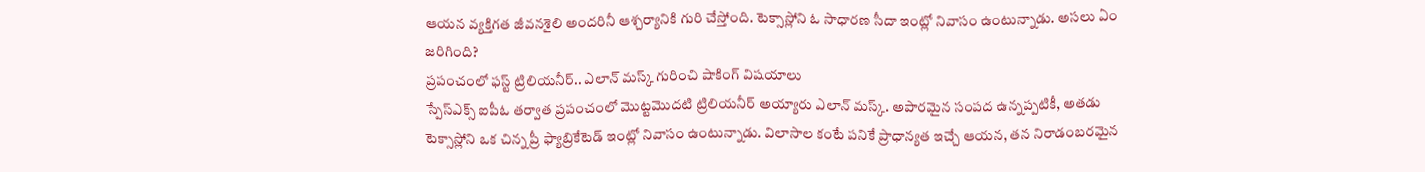ఆయన వ్యక్తిగత జీవనశైలి అందరినీ ఆశ్చర్యానికి గురి చేస్తోంది. టెక్సాస్లోని ఓ సాధారణ సీదా ఇంట్లో నివాసం ఉంటున్నాడు. అసలు ఏం జరిగింది?
ప్రపంచంలో ఫస్ట్ ట్రిలియనీర్.. ఎలాన్ మస్క్ గురించి షాకింగ్ విషయాలు
స్పేస్ఎక్స్ ఐపీఓ తర్వాత ప్రపంచంలో మొట్టమొదటి ట్రిలియనీర్ అయ్యారు ఎలాన్ మస్క్. అపారమైన సంపద ఉన్నప్పటికీ, అతడు టెక్సాస్లోని ఒక చిన్న ప్రీ ఫ్యాబ్రికేటెడ్ ఇంట్లో నివాసం ఉంటున్నాడు. విలాసాల కంటే పనికే ప్రాధాన్యత ఇచ్చే ఆయన, తన నిరాడంబరమైన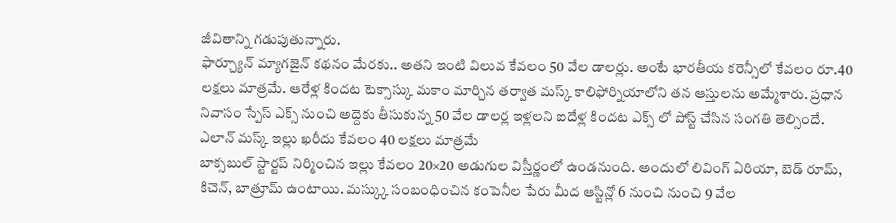జీవితాన్ని గడుపుతున్నారు.
ఫార్చ్యూన్ మ్యాగజైన్ కథనం మేరకు.. అతని ఇంటి విలువ కేవలం 50 వేల డాలర్లు. అంటే భారతీయ కరెన్సీలో కేవలం రూ.40 లక్షలు మాత్రమే. ఆరేళ్ల కిందట టెక్సాస్కు మకాం మార్చిన తర్వాత మస్క్ కాలిఫోర్నియాలోని తన ఆస్తులను అమ్మేశారు. ప్రధాన నివాసం స్పేస్ ఎక్స్ నుంచి అద్దెకు తీసుకున్న 50 వేల డాలర్ల ఇళ్లలని ఐదేళ్ల కిందట ఎక్స్ లో పోస్ట్ చేసిన సంగతి తెల్సిందే.
ఎలాన్ మస్క్ ఇల్లు ఖరీదు కేవలం 40 లక్షలు మాత్రమే
బాక్సబుల్ స్టార్టప్ నిర్మించిన ఇల్లు కేవలం 20×20 అడుగుల విస్తీర్ణంలో ఉండనుంది. అందులో లివింగ్ ఏరియా, బెడ్ రూమ్, కిచెన్, బాత్రూమ్ ఉంటాయి. మస్క్కు సంబంధించిన కంపెనీల పేరు మీద ఆస్టిన్లో 6 నుంచి నుంచి 9 వేల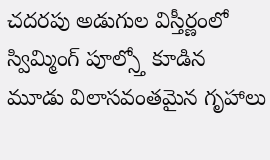చదరపు అడుగుల విస్తీర్ణంలో స్విమ్మింగ్ పూల్స్తో కూడిన మూడు విలాసవంతమైన గృహాలు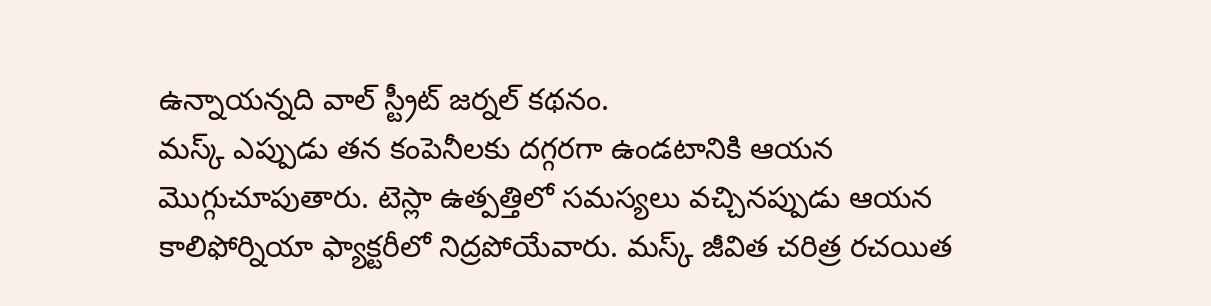ఉన్నాయన్నది వాల్ స్ట్రీట్ జర్నల్ కథనం.
మస్క్ ఎప్పుడు తన కంపెనీలకు దగ్గరగా ఉండటానికి ఆయన మొగ్గుచూపుతారు. టెస్లా ఉత్పత్తిలో సమస్యలు వచ్చినప్పుడు ఆయన కాలిఫోర్నియా ఫ్యాక్టరీలో నిద్రపోయేవారు. మస్క్ జీవిత చరిత్ర రచయిత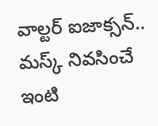వాల్టర్ ఐజాక్సన్.. మస్క్ నివసించే ఇంటి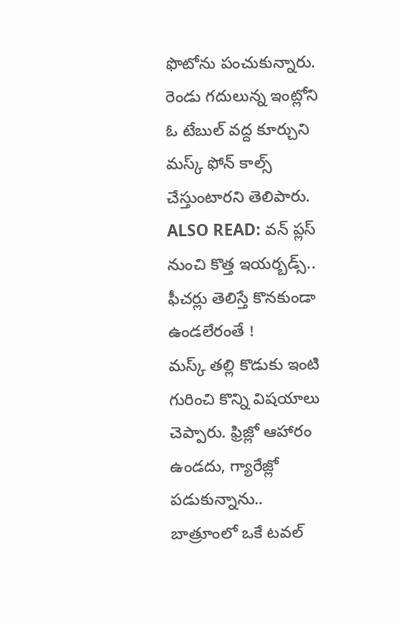ఫొటోను పంచుకున్నారు. రెండు గదులున్న ఇంట్లోని ఓ టేబుల్ వద్ద కూర్చుని మస్క్ ఫోన్ కాల్స్ చేస్తుంటారని తెలిపారు.
ALSO READ: వన్ ప్లస్ నుంచి కొత్త ఇయర్బడ్స్.. ఫీచర్లు తెలిస్తే కొనకుండా ఉండలేరంతే !
మస్క్ తల్లి కొడుకు ఇంటి గురించి కొన్ని విషయాలు చెప్పారు. ఫ్రిజ్లో ఆహారం ఉండదు, గ్యారేజ్లో పడుకున్నాను.. బాత్రూంలో ఒకే టవల్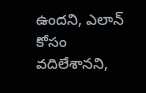ఉందని, ఎలాన్ కోసం వదిలేశానని,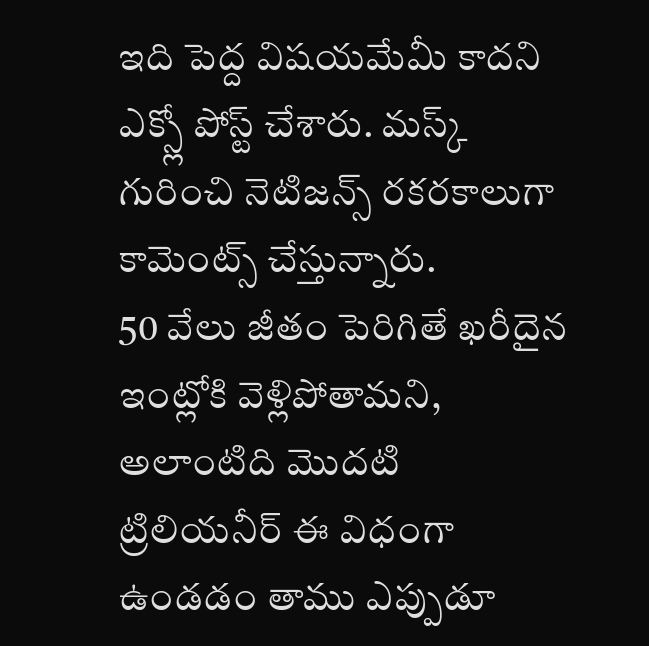ఇది పెద్ద విషయమేమీ కాదని ఎక్స్లో పోస్ట్ చేశారు. మస్క్ గురించి నెటిజన్స్ రకరకాలుగా కామెంట్స్ చేస్తున్నారు.
50 వేలు జీతం పెరిగితే ఖరీదైన ఇంట్లోకి వెళ్లిపోతామని, అలాంటిది మొదటి ట్రిలియనీర్ ఈ విధంగా ఉండడం తాము ఎప్పుడూ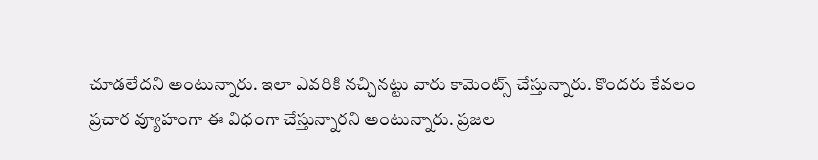చూడలేదని అంటున్నారు. ఇలా ఎవరికి నచ్చినట్టు వారు కామెంట్స్ చేస్తున్నారు. కొందరు కేవలం ప్రచార వ్యూహంగా ఈ విధంగా చేస్తున్నారని అంటున్నారు. ప్రజల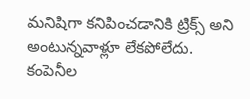మనిషిగా కనిపించడానికి ట్రిక్స్ అని అంటున్నవాళ్లూ లేకపోలేదు. కంపెనీల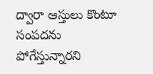ద్వారా ఆస్తులు కొంటూ సంపదను పోగేస్తున్నారని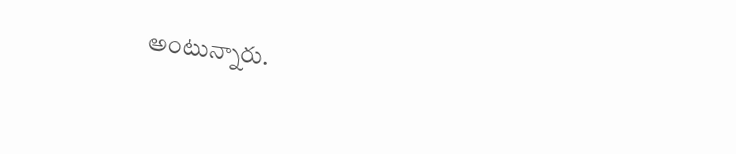అంటున్నారు.